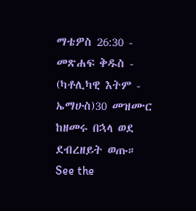ማቴዎስ 26:30 - መጽሐፍ ቅዱስ - (ካቶሊካዊ እትም - ኤማሁስ)30 መዝሙር ከዘመሩ በኋላ ወደ ደብረዘይት ወጡ። See the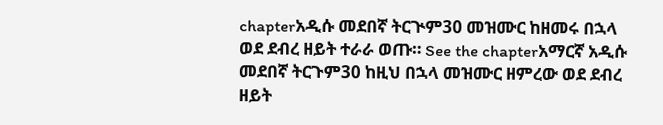chapterአዲሱ መደበኛ ትርጒም30 መዝሙር ከዘመሩ በኋላ ወደ ደብረ ዘይት ተራራ ወጡ። See the chapterአማርኛ አዲሱ መደበኛ ትርጉም30 ከዚህ በኋላ መዝሙር ዘምረው ወደ ደብረ ዘይት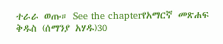ተራራ ወጡ። See the chapterየአማርኛ መጽሐፍ ቅዱስ (ሰማንያ አሃዱ)30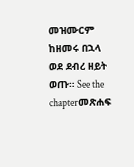መዝሙርም ከዘመሩ በኋላ ወደ ደብረ ዘይት ወጡ። See the chapterመጽሐፍ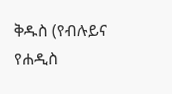ቅዱስ (የብሉይና የሐዲስ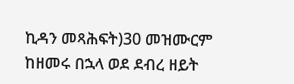ኪዳን መጻሕፍት)30 መዝሙርም ከዘመሩ በኋላ ወደ ደብረ ዘይት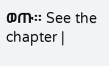ወጡ። See the chapter |